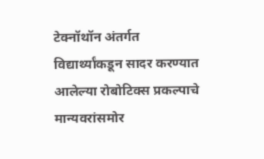टेक्नॉथॉन अंतर्गत विद्यार्थ्यांकडून सादर करण्यात आलेल्या रोबोटिक्स प्रकल्पाचे मान्यवरांसमोर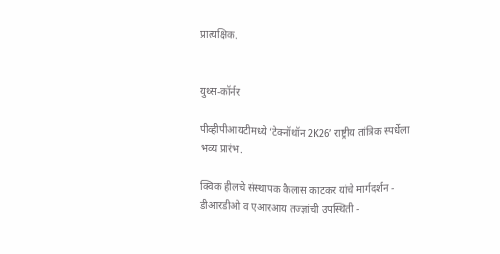प्रात्यक्षिक.


युथ्स-कॉर्नर

पीव्हीपीआयटीमध्ये ‘टेक्नॉथॉन 2K26’ राष्ट्रीय तांत्रिक स्पर्धेला भव्य प्रारंभ.

क्विक हीलचे संस्थापक कैलास काटकर यांचे मार्गदर्शन - डीआरडीओ व एआरआय तज्ज्ञांची उपस्थिती -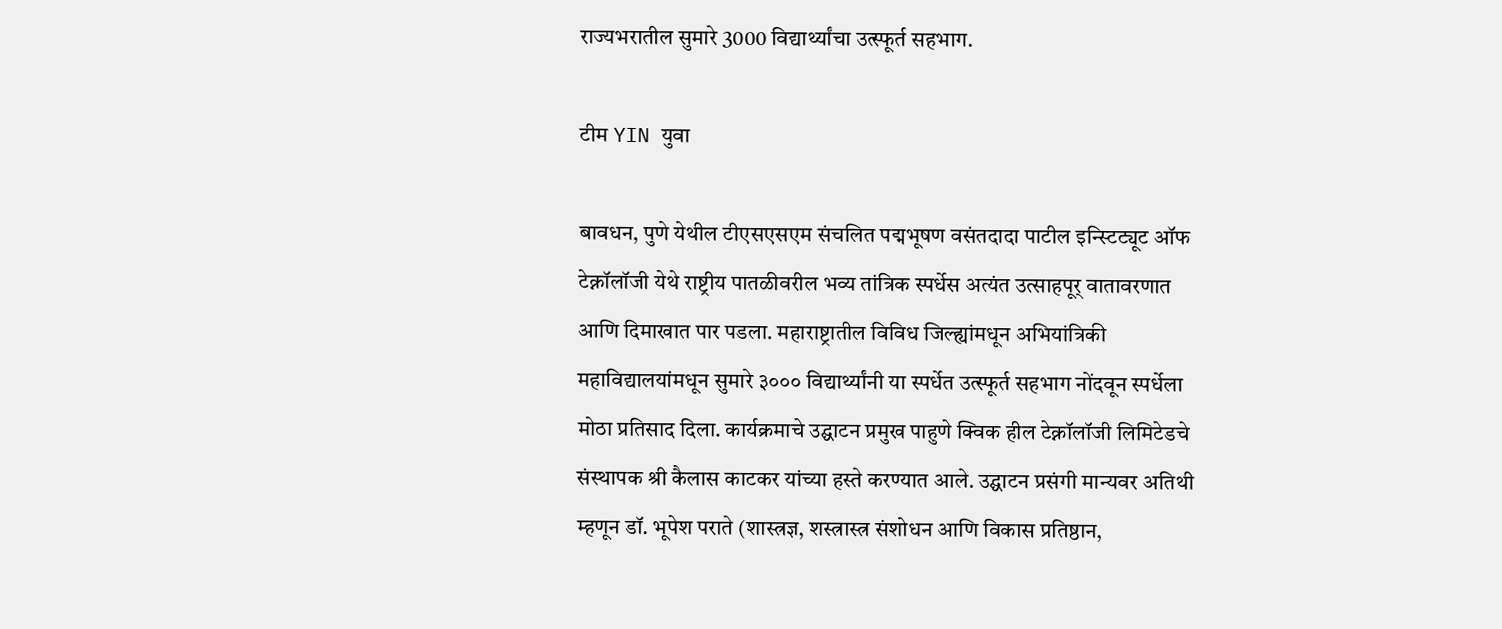राज्यभरातील सुमारे 3000 विद्यार्थ्यांचा उत्स्फूर्त सहभाग.

टीम YIN युवा

बावधन, पुणे येथील टीएसएसएम संचलित पद्मभूषण वसंतदादा पाटील इन्स्टिट्यूट ऑफ टेक्नॉलॉजी येथे राष्ट्रीय पातळीवरील भव्य तांत्रिक स्पर्धेस अत्यंत उत्साहपूर् वातावरणात आणि दिमाखात पार पडला. महाराष्ट्रातील विविध जिल्ह्यांमधून अभियांत्रिकी महाविद्यालयांमधून सुमारे ३००० विद्यार्थ्यांनी या स्पर्धेत उत्स्फूर्त सहभाग नोंदवून स्पर्धेला मोठा प्रतिसाद दिला. कार्यक्रमाचे उद्घाटन प्रमुख पाहुणे क्विक हील टेक्नॉलॉजी लिमिटेडचे संस्थापक श्री कैलास काटकर यांच्या हस्ते करण्यात आले. उद्घाटन प्रसंगी मान्यवर अतिथी म्हणून डॉ. भूपेश पराते (शास्त्रज्ञ, शस्त्रास्त्र संशोधन आणि विकास प्रतिष्ठान,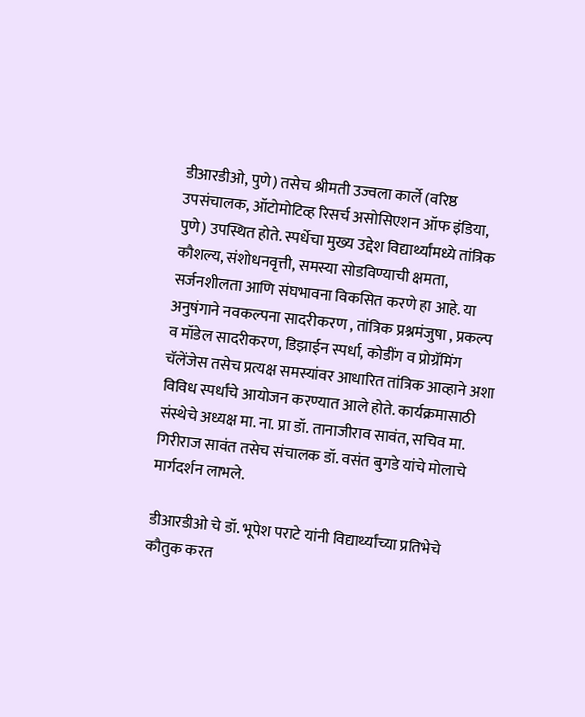डीआरडीओ, पुणे) तसेच श्रीमती उज्वला कार्ले (वरिष्ठ उपसंचालक, ऑटोमोटिव्ह रिसर्च असोसिएशन ऑफ इंडिया, पुणे) उपस्थित होते. स्पर्धेचा मुख्य उद्देश विद्यार्थ्यांमध्ये तांत्रिक कौशल्य, संशोधनवृत्ती, समस्या सोडविण्याची क्षमता, सर्जनशीलता आणि संघभावना विकसित करणे हा आहे. या अनुषंगाने नवकल्पना सादरीकरण , तांत्रिक प्रश्नमंजुषा , प्रकल्प व मॉडेल सादरीकरण, डिझाईन स्पर्धा, कोडींग व प्रोग्रॅमिंग चॅलेंजेस तसेच प्रत्यक्ष समस्यांवर आधारित तांत्रिक आव्हाने अशा विविध स्पर्धांचे आयोजन करण्यात आले होते. कार्यक्रमासाठी संस्थेचे अध्यक्ष मा. ना. प्रा डॉ. तानाजीराव सावंत, सचिव मा. गिरीराज सावंत तसेच संचालक डॉ. वसंत बुगडे यांचे मोलाचे मार्गदर्शन लाभले.

डीआरडीओ चे डॉ. भूपेश पराटे यांनी विद्यार्थ्यांच्या प्रतिभेचे कौतुक करत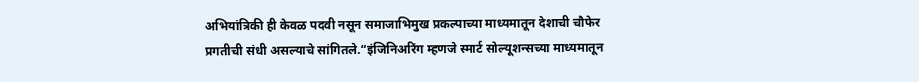अभियांत्रिकी ही केवळ पदवी नसून समाजाभिमुख प्रकल्पाच्या माध्यमातून देशाची चौफेर प्रगतीची संधी असल्याचे सांगितले.“इंजिनिअरिंग म्हणजे स्मार्ट सोल्यूशन्सच्या माध्यमातून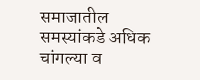समाजातील समस्यांकडे अधिक चांगल्या व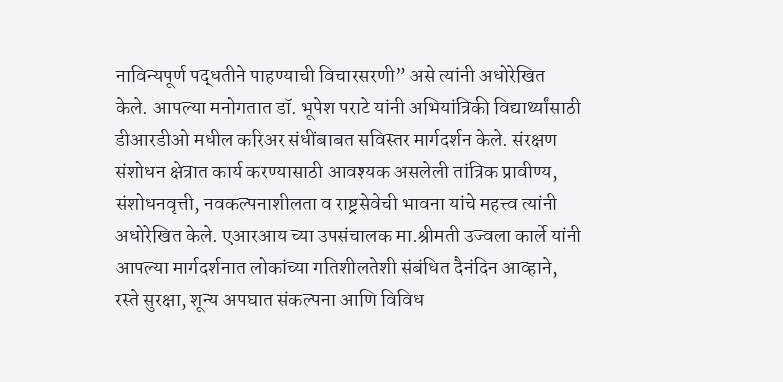नाविन्यपूर्ण पद्धतीने पाहण्याची विचारसरणी” असे त्यांनी अधोरेखित केले. आपल्या मनोगतात डॉ. भूपेश पराटे यांनी अभियांत्रिकी विद्यार्थ्यांसाठी डीआरडीओ मधील करिअर संधींबाबत सविस्तर मार्गदर्शन केले. संरक्षण संशोधन क्षेत्रात कार्य करण्यासाठी आवश्यक असलेली तांत्रिक प्रावीण्य, संशोधनवृत्ती, नवकल्पनाशीलता व राष्ट्रसेवेची भावना यांचे महत्त्व त्यांनी अधोरेखित केले. एआरआय च्या उपसंचालक मा.श्रीमती उज्वला कार्ले यांनी आपल्या मार्गदर्शनात लोकांच्या गतिशीलतेशी संबंधित दैनंदिन आव्हाने, रस्ते सुरक्षा, शून्य अपघात संकल्पना आणि विविध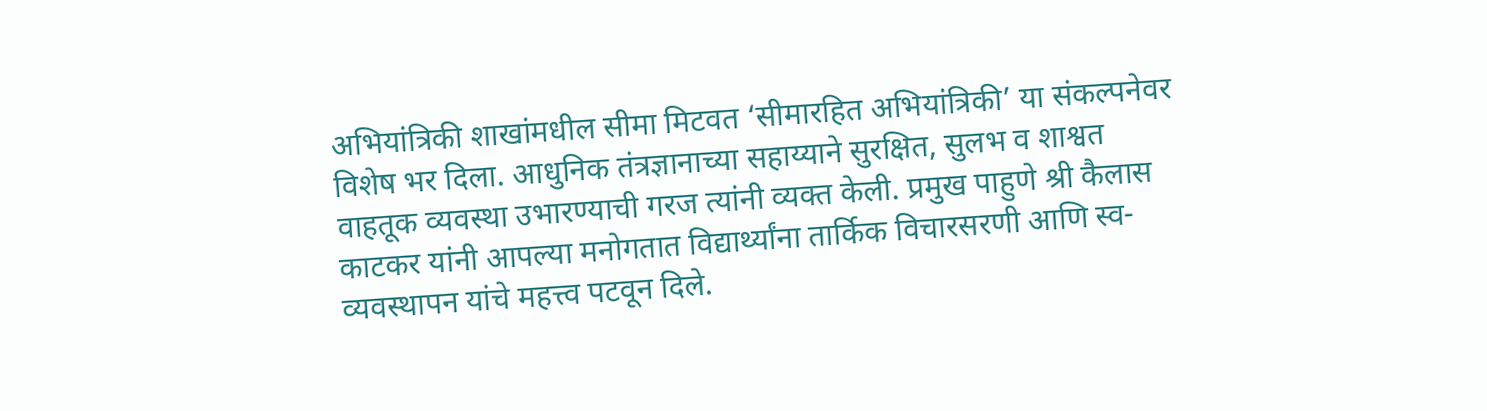अभियांत्रिकी शाखांमधील सीमा मिटवत ‘सीमारहित अभियांत्रिकी’ या संकल्पनेवर विशेष भर दिला. आधुनिक तंत्रज्ञानाच्या सहाय्याने सुरक्षित, सुलभ व शाश्वत वाहतूक व्यवस्था उभारण्याची गरज त्यांनी व्यक्त केली. प्रमुख पाहुणे श्री कैलास काटकर यांनी आपल्या मनोगतात विद्यार्थ्यांना तार्किक विचारसरणी आणि स्व-व्यवस्थापन यांचे महत्त्व पटवून दिले.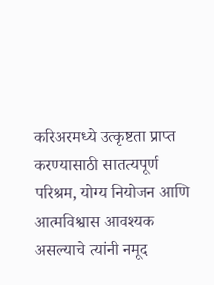करिअरमध्ये उत्कृष्टता प्राप्त करण्यासाठी सातत्यपूर्ण परिश्रम, योग्य नियोजन आणि आत्मविश्वास आवश्यक असल्याचे त्यांनी नमूद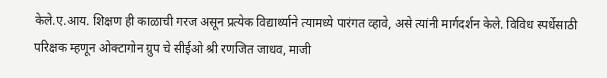केले.ए.आय. शिक्षण ही काळाची गरज असून प्रत्येक विद्यार्थ्याने त्यामध्ये पारंगत व्हावे, असे त्यांनी मार्गदर्शन केले. विविध स्पर्धेसाठी परिक्षक म्हणून ओक्टागोन ग्रुप चे सीईओ श्री रणजित जाधव, माजी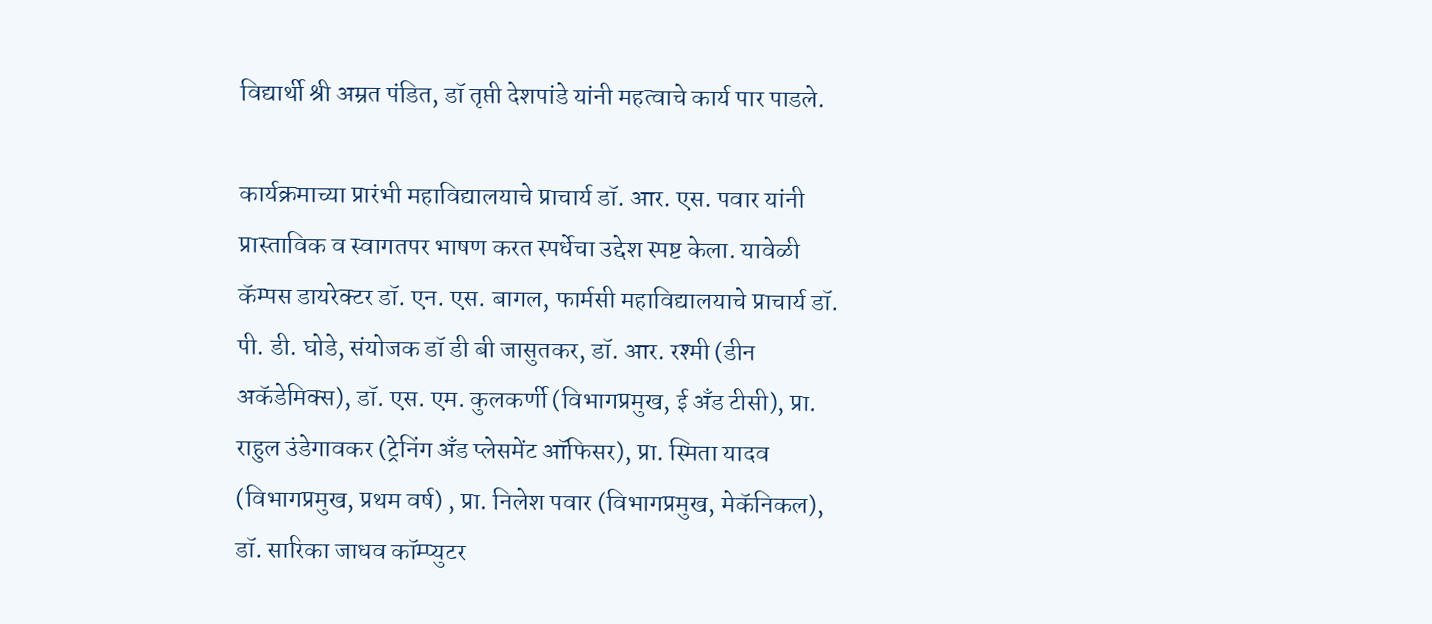विद्यार्थी श्री अम्रत पंडित, डॉ तृप्ती देशपांडे यांनी महत्वाचे कार्य पार पाडले.

कार्यक्रमाच्या प्रारंभी महाविद्यालयाचे प्राचार्य डॉ. आर. एस. पवार यांनी प्रास्ताविक व स्वागतपर भाषण करत स्पर्धेचा उद्देश स्पष्ट केला. यावेळी कॅम्पस डायरेक्टर डॉ. एन. एस. बागल, फार्मसी महाविद्यालयाचे प्राचार्य डॉ. पी. डी. घोडे, संयोजक डॉ डी बी जासुतकर, डॉ. आर. रश्मी (डीन अकॅडेमिक्स), डॉ. एस. एम. कुलकर्णी (विभागप्रमुख, ई अँड टीसी), प्रा. राहुल उंडेगावकर (ट्रेनिंग अँड प्लेसमेंट ऑफिसर), प्रा. स्मिता यादव (विभागप्रमुख, प्रथम वर्ष) , प्रा. निलेश पवार (विभागप्रमुख, मेकॅनिकल), डॉ. सारिका जाधव कॉम्प्युटर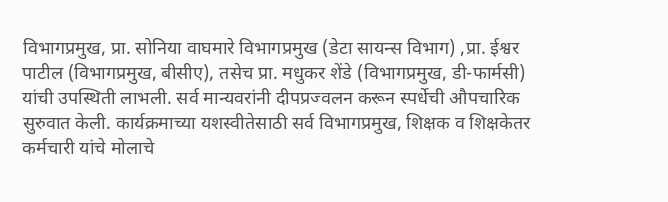विभागप्रमुख, प्रा. सोनिया वाघमारे विभागप्रमुख (डेटा सायन्स विभाग) ,प्रा. ईश्वर पाटील (विभागप्रमुख, बीसीए), तसेच प्रा. मधुकर शेंडे (विभागप्रमुख, डी-फार्मसी) यांची उपस्थिती लाभली. सर्व मान्यवरांनी दीपप्रज्वलन करून स्पर्धेची औपचारिक सुरुवात केली. कार्यक्रमाच्या यशस्वीतेसाठी सर्व विभागप्रमुख, शिक्षक व शिक्षकेतर कर्मचारी यांचे मोलाचे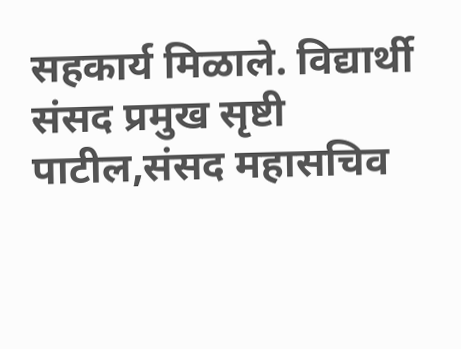सहकार्य मिळाले. विद्यार्थी संसद प्रमुख सृष्टी पाटील,संसद महासचिव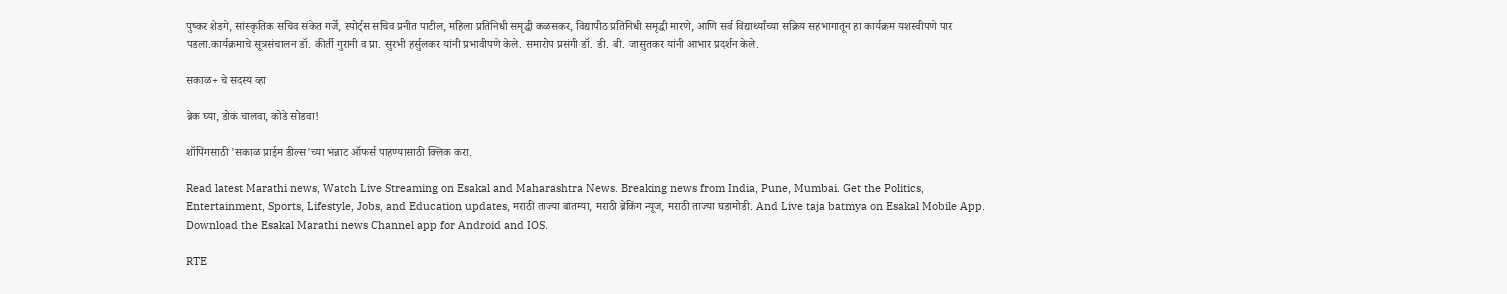पुष्कर शेडगे, सांस्कृतिक सचिव संकेत गर्जे, स्पोर्ट्स सचिव प्रनीत पाटील, महिला प्रतिनिधी समृद्धी कळसकर, विद्यापीठ प्रतिनिधी समृद्धी मारणे, आणि सर्व विद्यार्थ्यांच्या सक्रिय सहभागातून हा कार्यक्रम यशस्वीपणे पार पडला.कार्यक्रमाचे सूत्रसंचालन डॉ. कीर्ती गुरानी व प्रा. सुरभी हर्सुलकर यांनी प्रभावीपणे केले. समारोप प्रसंगी डॉ. डी. बी. जासुतकर यांनी आभार प्रदर्शन केले.

सकाळ+ चे सदस्य व्हा

ब्रेक घ्या, डोकं चालवा, कोडे सोडवा!

शॉपिंगसाठी 'सकाळ प्राईम डील्स'च्या भन्नाट ऑफर्स पाहण्यासाठी क्लिक करा.

Read latest Marathi news, Watch Live Streaming on Esakal and Maharashtra News. Breaking news from India, Pune, Mumbai. Get the Politics, Entertainment, Sports, Lifestyle, Jobs, and Education updates, मराठी ताज्या बातम्या, मराठी ब्रेकिंग न्यूज, मराठी ताज्या घडामोडी. And Live taja batmya on Esakal Mobile App. Download the Esakal Marathi news Channel app for Android and IOS.

RTE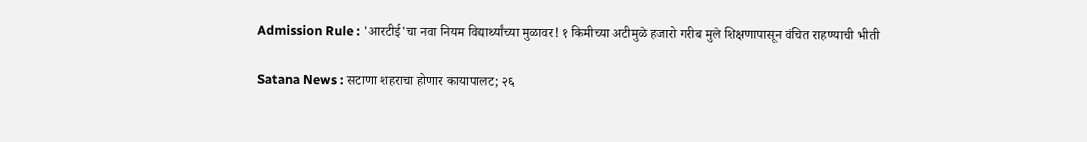Admission Rule : 'आरटीई'चा नवा नियम विद्यार्थ्यांच्या मुळावर! १ किमीच्या अटीमुळे हजारो गरीब मुले शिक्षणापासून वंचित राहण्याची भीती

Satana News : सटाणा शहराचा होणार कायापालट; २६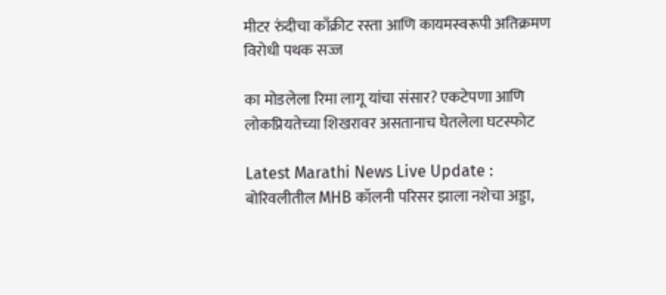मीटर रुंदीचा काँक्रीट रस्ता आणि कायमस्वरूपी अतिक्रमण विरोधी पथक सज्ज

का मोडलेला रिमा लागू यांचा संसार? एकटेपणा आणि लोकप्रियतेच्या शिखरावर असतानाच घेतलेला घटस्फोट

Latest Marathi News Live Update : बोरिवलीतील MHB कॉलनी परिसर झाला नशेचा अड्डा,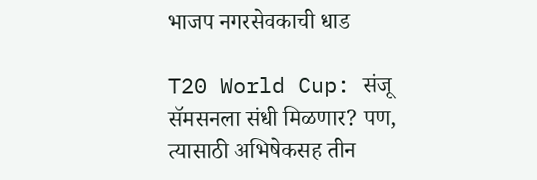भाजप नगरसेवकाची धाड

T20 World Cup: संजू सॅमसनला संधी मिळणार? पण, त्यासाठी अभिषेकसह तीन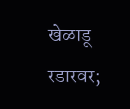खेळाडू रडारवर;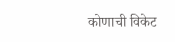कोणाची विकेट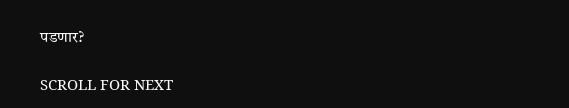पडणार?

SCROLL FOR NEXT